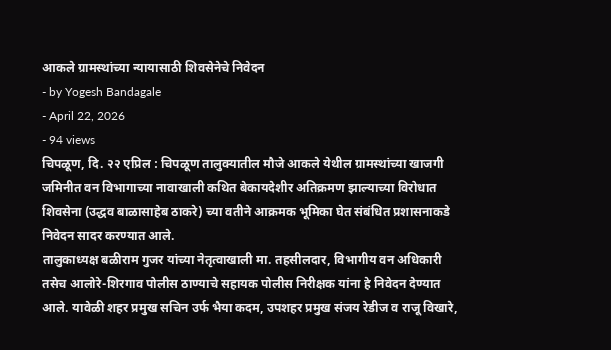आकले ग्रामस्थांच्या न्यायासाठी शिवसेनेचे निवेदन
- by Yogesh Bandagale
- April 22, 2026
- 94 views
चिपळूण, दि. २२ एप्रिल : चिपळूण तालुक्यातील मौजे आकले येथील ग्रामस्थांच्या खाजगी जमिनीत वन विभागाच्या नावाखाली कथित बेकायदेशीर अतिक्रमण झाल्याच्या विरोधात शिवसेना (उद्धव बाळासाहेब ठाकरे) च्या वतीने आक्रमक भूमिका घेत संबंधित प्रशासनाकडे निवेदन सादर करण्यात आले.
तालुकाध्यक्ष बळीराम गुजर यांच्या नेतृत्वाखाली मा. तहसीलदार, विभागीय वन अधिकारी तसेच आलोरे-शिरगाव पोलीस ठाण्याचे सहायक पोलीस निरीक्षक यांना हे निवेदन देण्यात आले. यावेळी शहर प्रमुख सचिन उर्फ भैया कदम, उपशहर प्रमुख संजय रेडीज व राजू विखारे,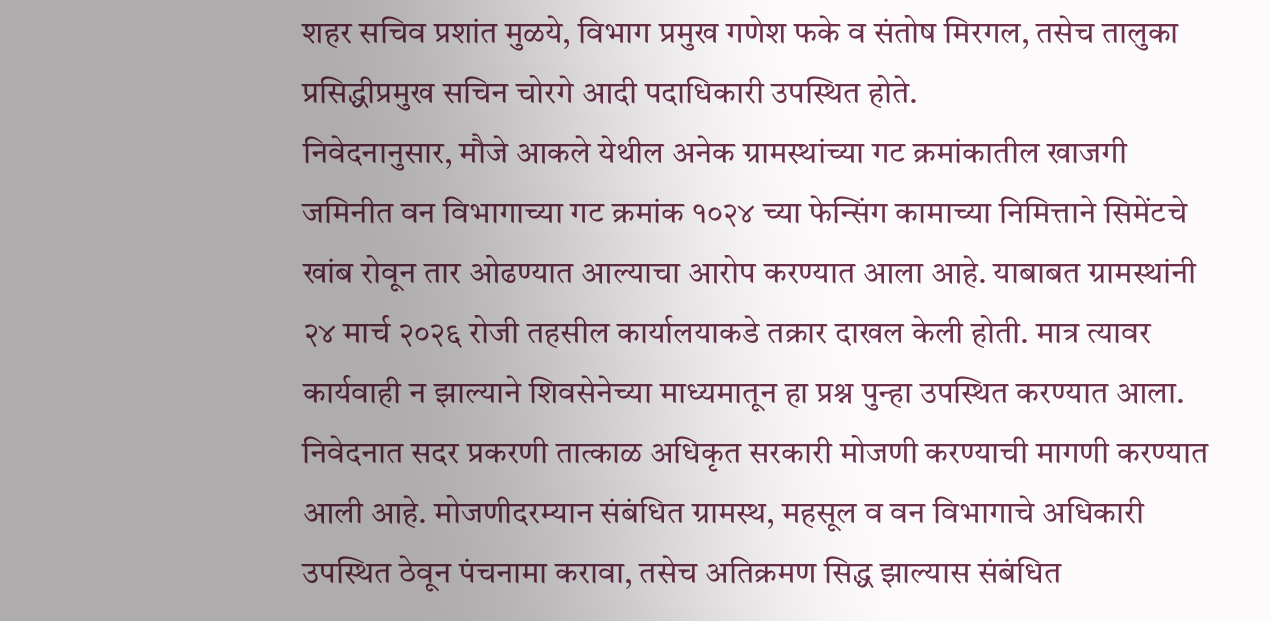शहर सचिव प्रशांत मुळये, विभाग प्रमुख गणेश फके व संतोष मिरगल, तसेच तालुका प्रसिद्धीप्रमुख सचिन चोरगे आदी पदाधिकारी उपस्थित होते.
निवेदनानुसार, मौजे आकले येथील अनेक ग्रामस्थांच्या गट क्रमांकातील खाजगी जमिनीत वन विभागाच्या गट क्रमांक १०२४ च्या फेन्सिंग कामाच्या निमित्ताने सिमेंटचे खांब रोवून तार ओढण्यात आल्याचा आरोप करण्यात आला आहे. याबाबत ग्रामस्थांनी २४ मार्च २०२६ रोजी तहसील कार्यालयाकडे तक्रार दाखल केली होती. मात्र त्यावर कार्यवाही न झाल्याने शिवसेनेच्या माध्यमातून हा प्रश्न पुन्हा उपस्थित करण्यात आला.
निवेदनात सदर प्रकरणी तात्काळ अधिकृत सरकारी मोजणी करण्याची मागणी करण्यात आली आहे. मोजणीदरम्यान संबंधित ग्रामस्थ, महसूल व वन विभागाचे अधिकारी उपस्थित ठेवून पंचनामा करावा, तसेच अतिक्रमण सिद्ध झाल्यास संबंधित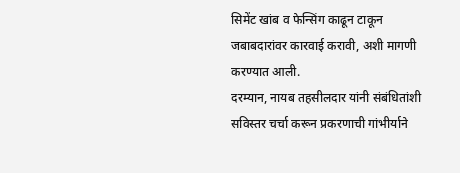सिमेंट खांब व फेन्सिंग काढून टाकून जबाबदारांवर कारवाई करावी, अशी मागणी करण्यात आली.
दरम्यान, नायब तहसीलदार यांनी संबंधितांशी सविस्तर चर्चा करून प्रकरणाची गांभीर्याने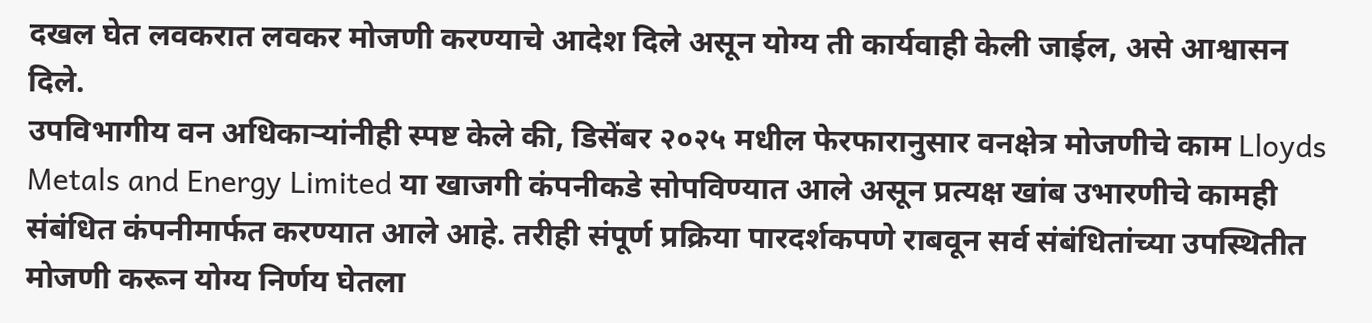दखल घेत लवकरात लवकर मोजणी करण्याचे आदेश दिले असून योग्य ती कार्यवाही केली जाईल, असे आश्वासन दिले.
उपविभागीय वन अधिकाऱ्यांनीही स्पष्ट केले की, डिसेंबर २०२५ मधील फेरफारानुसार वनक्षेत्र मोजणीचे काम Lloyds Metals and Energy Limited या खाजगी कंपनीकडे सोपविण्यात आले असून प्रत्यक्ष खांब उभारणीचे कामही संबंधित कंपनीमार्फत करण्यात आले आहे. तरीही संपूर्ण प्रक्रिया पारदर्शकपणे राबवून सर्व संबंधितांच्या उपस्थितीत मोजणी करून योग्य निर्णय घेतला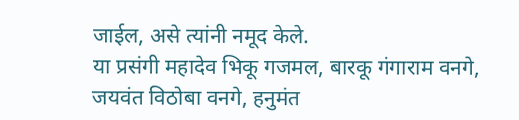जाईल, असे त्यांनी नमूद केले.
या प्रसंगी महादेव भिकू गजमल, बारकू गंगाराम वनगे, जयवंत विठोबा वनगे, हनुमंत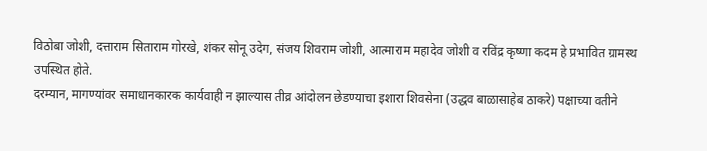विठोबा जोशी, दत्ताराम सिताराम गोरखे, शंकर सोनू उदेग, संजय शिवराम जोशी, आत्माराम महादेव जोशी व रविंद्र कृष्णा कदम हे प्रभावित ग्रामस्थ उपस्थित होते.
दरम्यान, मागण्यांवर समाधानकारक कार्यवाही न झाल्यास तीव्र आंदोलन छेडण्याचा इशारा शिवसेना (उद्धव बाळासाहेब ठाकरे) पक्षाच्या वतीने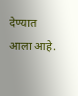देण्यात आला आहे.